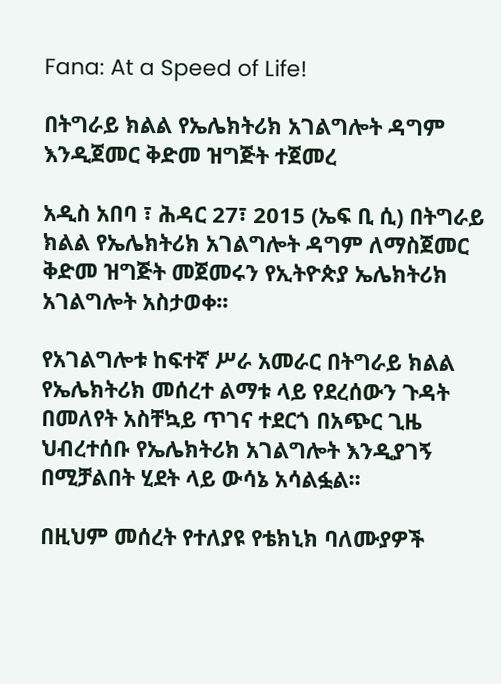Fana: At a Speed of Life!

በትግራይ ክልል የኤሌክትሪክ አገልግሎት ዳግም እንዲጀመር ቅድመ ዝግጅት ተጀመረ

አዲስ አበባ ፣ ሕዳር 27፣ 2015 (ኤፍ ቢ ሲ) በትግራይ ክልል የኤሌክትሪክ አገልግሎት ዳግም ለማስጀመር ቅድመ ዝግጅት መጀመሩን የኢትዮጵያ ኤሌክትሪክ አገልግሎት አስታወቀ፡፡

የአገልግሎቱ ከፍተኛ ሥራ አመራር በትግራይ ክልል የኤሌክትሪክ መሰረተ ልማቱ ላይ የደረሰውን ጉዳት በመለየት አስቸኳይ ጥገና ተደርጎ በአጭር ጊዜ ህብረተሰቡ የኤሌክትሪክ አገልግሎት እንዲያገኝ በሚቻልበት ሂደት ላይ ውሳኔ አሳልፏል፡፡

በዚህም መሰረት የተለያዩ የቴክኒክ ባለሙያዎች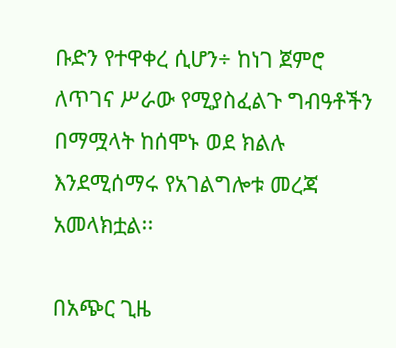ቡድን የተዋቀረ ሲሆን÷ ከነገ ጀምሮ ለጥገና ሥራው የሚያስፈልጉ ግብዓቶችን በማሟላት ከሰሞኑ ወደ ክልሉ እንደሚሰማሩ የአገልግሎቱ መረጃ አመላክቷል፡፡

በአጭር ጊዜ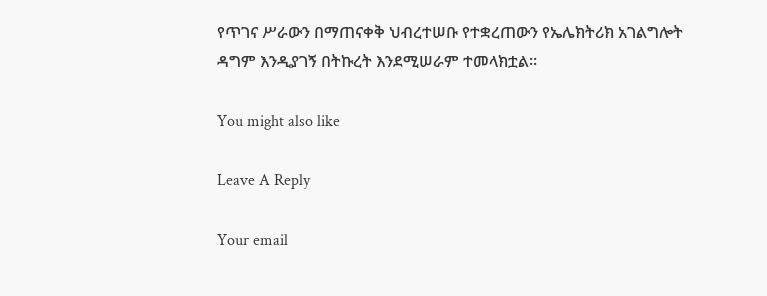የጥገና ሥራውን በማጠናቀቅ ህብረተሠቡ የተቋረጠውን የኤሌክትሪክ አገልግሎት ዳግም እንዲያገኝ በትኩረት እንደሚሠራም ተመላክቷል፡፡

You might also like

Leave A Reply

Your email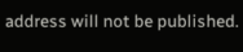address will not be published.